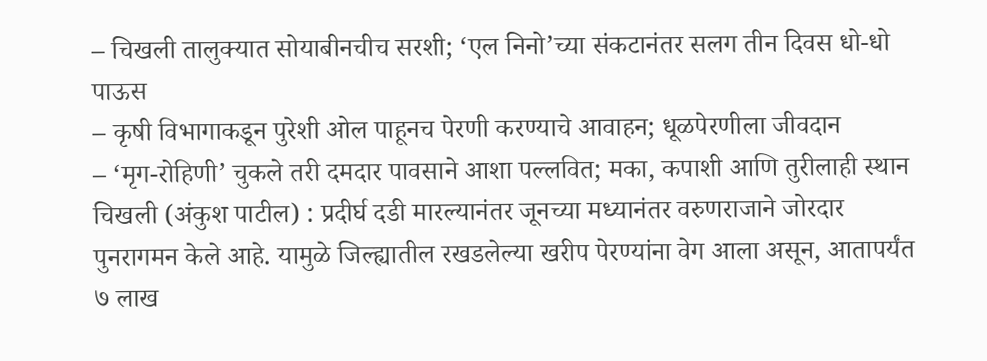– चिखली तालुक्यात सोयाबीनचीच सरशी; ‘एल निनो’च्या संकटानंतर सलग तीन दिवस धो-धो पाऊस
– कृषी विभागाकडून पुरेशी ओल पाहूनच पेरणी करण्याचे आवाहन; धूळपेरणीला जीवदान
– ‘मृग-रोहिणी’ चुकले तरी दमदार पावसाने आशा पल्लवित; मका, कपाशी आणि तुरीलाही स्थान
चिखली (अंकुश पाटील) : प्रदीर्घ दडी मारल्यानंतर जूनच्या मध्यानंतर वरुणराजाने जोरदार पुनरागमन केले आहे. यामुळे जिल्ह्यातील रखडलेल्या खरीप पेरण्यांना वेग आला असून, आतापर्यंत ७ लाख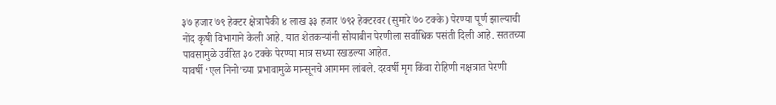३७ हजार ७९ हेक्टर क्षेत्रापैकी ४ लाख ३३ हजार ७९२ हेक्टरवर (सुमारे ७० टक्के) पेरण्या पूर्ण झाल्याची नोंद कृषी विभागाने केली आहे. यात शेतकऱ्यांनी सोयाबीन पेरणीला सर्वाधिक पसंती दिली आहे. सततच्या पावसामुळे उर्वरित ३० टक्के पेरण्या मात्र सध्या रखडल्या आहेत.
यावर्षी ‘एल निनो’च्या प्रभावामुळे मान्सूनचे आगमन लांबले. दरवर्षी मृग किंवा रोहिणी नक्षत्रात पेरणी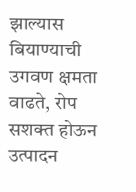झाल्यास बियाण्याची उगवण क्षमता वाढते, रोप सशक्त होऊन उत्पादन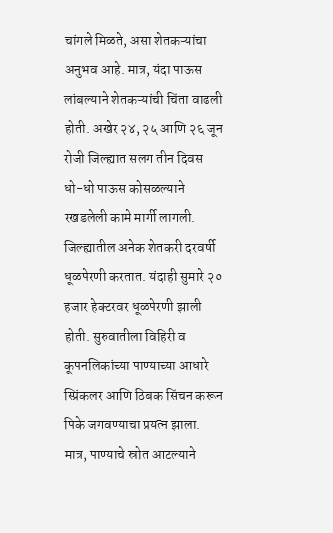चांगले मिळते, असा शेतकऱ्यांचा अनुभव आहे. मात्र, यंदा पाऊस लांबल्याने शेतकऱ्यांची चिंता वाढली होती. अखेर २४, २५ आणि २६ जून रोजी जिल्ह्यात सलग तीन दिवस धो-धो पाऊस कोसळल्याने रखडलेली कामे मार्गी लागली.
जिल्ह्यातील अनेक शेतकरी दरवर्षी धूळपेरणी करतात. यंदाही सुमारे २० हजार हेक्टरवर धूळपेरणी झाली होती. सुरुवातीला विहिरी व कूपनलिकांच्या पाण्याच्या आधारे स्प्रिंकलर आणि ठिबक सिंचन करून पिके जगवण्याचा प्रयत्न झाला. मात्र, पाण्याचे स्रोत आटल्याने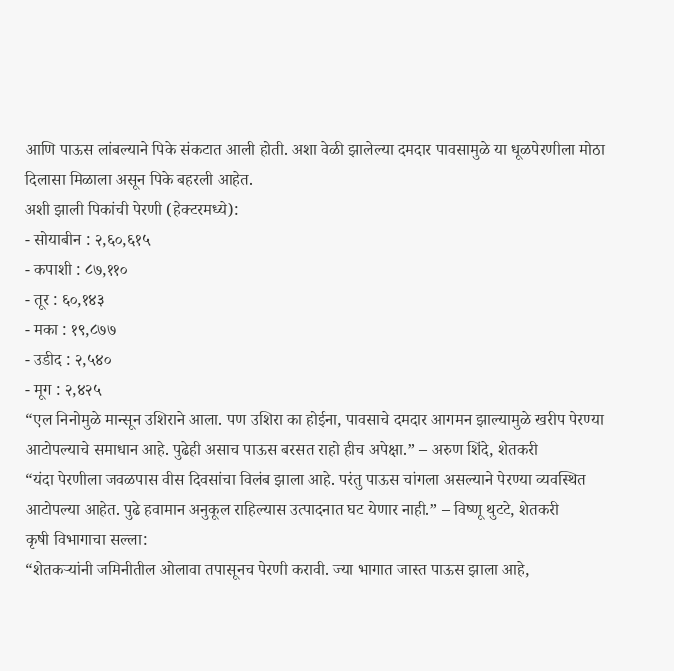आणि पाऊस लांबल्याने पिके संकटात आली होती. अशा वेळी झालेल्या दमदार पावसामुळे या धूळपेरणीला मोठा दिलासा मिळाला असून पिके बहरली आहेत.
अशी झाली पिकांची पेरणी (हेक्टरमध्ये):
- सोयाबीन : २,६०,६१५
- कपाशी : ८७,११०
- तूर : ६०,१४३
- मका : १९,८७७
- उडीद : २,५४०
- मूग : २,४२५
“एल निनोमुळे मान्सून उशिराने आला. पण उशिरा का होईना, पावसाचे दमदार आगमन झाल्यामुळे खरीप पेरण्या आटोपल्याचे समाधान आहे. पुढेही असाच पाऊस बरसत राहो हीच अपेक्षा.” – अरुण शिंदे, शेतकरी
“यंदा पेरणीला जवळपास वीस दिवसांचा विलंब झाला आहे. परंतु पाऊस चांगला असल्याने पेरण्या व्यवस्थित आटोपल्या आहेत. पुढे हवामान अनुकूल राहिल्यास उत्पादनात घट येणार नाही.” – विष्णू थुटटे, शेतकरी
कृषी विभागाचा सल्ला:
“शेतकऱ्यांनी जमिनीतील ओलावा तपासूनच पेरणी करावी. ज्या भागात जास्त पाऊस झाला आहे,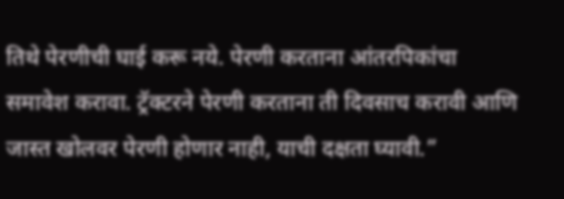तिथे पेरणीची घाई करू नये. पेरणी करताना आंतरपिकांचा समावेश करावा. ट्रॅक्टरने पेरणी करताना ती दिवसाच करावी आणि जास्त खोलवर पेरणी होणार नाही, याची दक्षता घ्यावी.”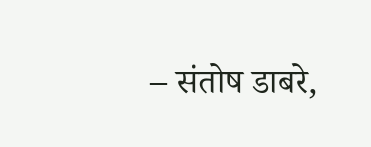– संतोष डाबरे,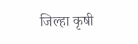जिल्हा कृषी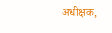अधीक्षक,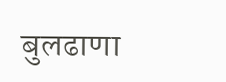बुलढाणा